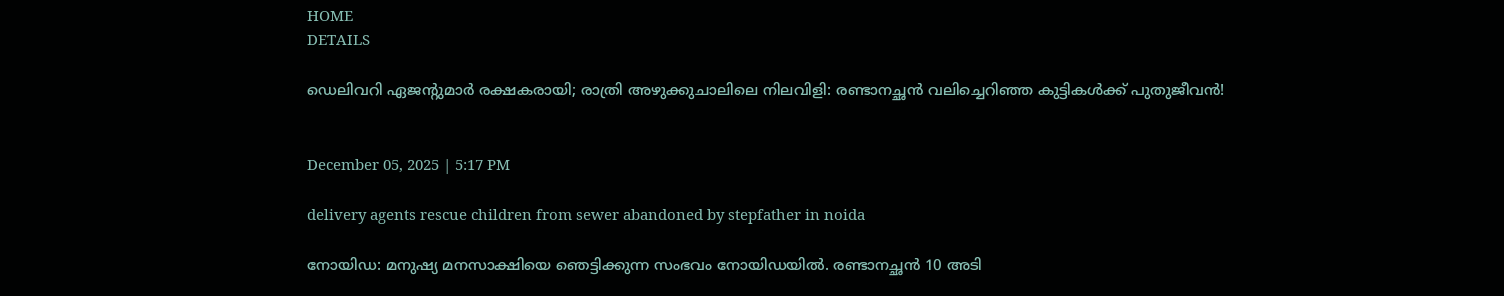HOME
DETAILS

ഡെലിവറി ഏജൻ്റുമാർ രക്ഷകരായി; രാത്രി അഴുക്കുചാലിലെ നിലവിളി: രണ്ടാനച്ഛൻ വലിച്ചെറിഞ്ഞ കുട്ടികൾക്ക് പുതുജീവൻ!


December 05, 2025 | 5:17 PM

delivery agents rescue children from sewer abandoned by stepfather in noida

നോയിഡ: മനുഷ്യ മനസാക്ഷിയെ ഞെട്ടിക്കുന്ന സംഭവം നോയിഡയിൽ. രണ്ടാനച്ഛൻ 10 അടി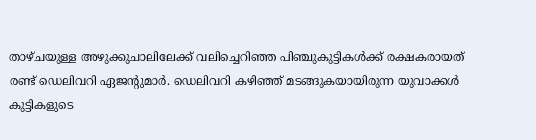താഴ്ചയുള്ള അഴുക്കുചാലിലേക്ക് വലിച്ചെറിഞ്ഞ പിഞ്ചുകുട്ടികൾക്ക് രക്ഷകരായത് രണ്ട് ഡെലിവറി ഏജൻ്റുമാർ. ഡെലിവറി കഴിഞ്ഞ് മടങ്ങുകയായിരുന്ന യുവാക്കൾ കുട്ടികളുടെ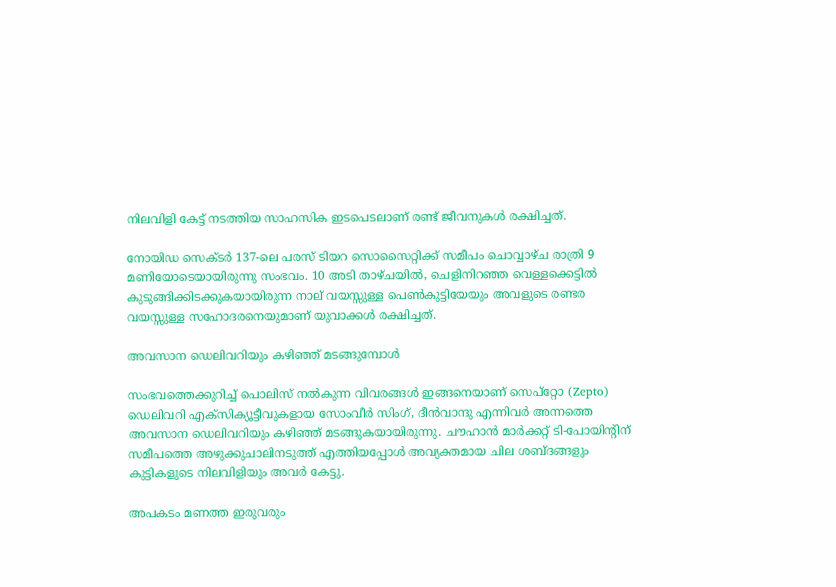നിലവിളി കേട്ട് നടത്തിയ സാഹസിക ഇടപെടലാണ് രണ്ട് ജീവനുകൾ രക്ഷിച്ചത്.

നോയിഡ സെക്ടർ 137-ലെ പരസ് ടിയറ സൊസൈറ്റിക്ക് സമീപം ചൊവ്വാഴ്ച രാത്രി 9 മണിയോടെയായിരുന്നു സംഭവം. 10 അടി താഴ്ചയിൽ, ചെളിനിറഞ്ഞ വെള്ളക്കെട്ടിൽ കുടുങ്ങിക്കിടക്കുകയായിരുന്ന നാല് വയസ്സുള്ള പെൺകുട്ടിയേയും അവളുടെ രണ്ടര വയസ്സുള്ള സഹോദരനെയുമാണ് യുവാക്കൾ രക്ഷിച്ചത്.

അവസാന ഡെലിവറിയും കഴിഞ്ഞ് മടങ്ങുമ്പോൾ

സംഭവത്തെക്കുറിച്ച് പൊലിസ് നൽകുന്ന വിവരങ്ങൾ ഇങ്ങനെയാണ് സെപ്‌റ്റോ (Zepto) ഡെലിവറി എക്‌സിക്യൂട്ടീവുകളായ സോംവീർ സിംഗ്, ദീൻവാന്ദു എന്നിവർ അന്നത്തെ അവസാന ഡെലിവറിയും കഴിഞ്ഞ് മടങ്ങുകയായിരുന്നു. ചൗഹാൻ മാർക്കറ്റ് ടി-പോയിന്റിന് സമീപത്തെ അഴുക്കുചാലിനടുത്ത് എത്തിയപ്പോൾ അവ്യക്തമായ ചില ശബ്ദങ്ങളും കുട്ടികളുടെ നിലവിളിയും അവർ കേട്ടു.

അപകടം മണത്ത ഇരുവരും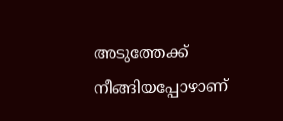അടുത്തേക്ക് നീങ്ങിയപ്പോഴാണ്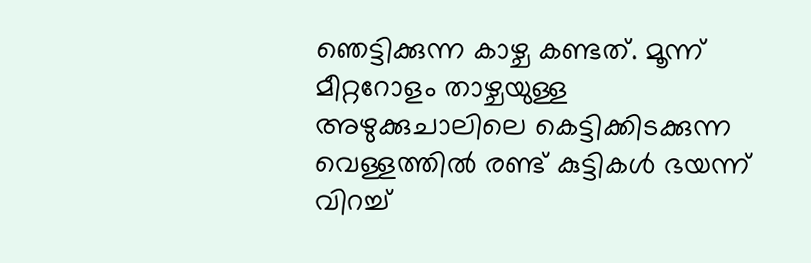ഞെട്ടിക്കുന്ന കാഴ്ച കണ്ടത്. മൂന്ന് മീറ്ററോളം താഴ്ചയുള്ള അഴുക്കുചാലിലെ കെട്ടിക്കിടക്കുന്ന വെള്ളത്തിൽ രണ്ട് കുട്ടികൾ ഭയന്ന് വിറച്ച്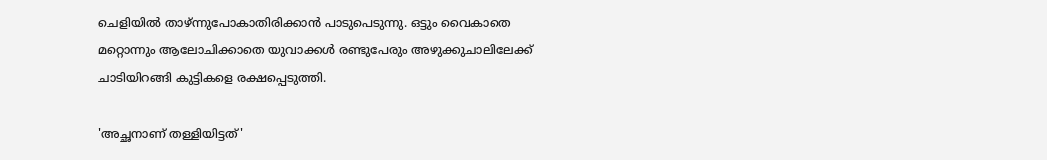ചെളിയിൽ താഴ്ന്നുപോകാതിരിക്കാൻ പാടുപെടുന്നു. ഒട്ടും വൈകാതെ മറ്റൊന്നും ആലോചിക്കാതെ യുവാക്കൾ രണ്ടുപേരും അഴുക്കുചാലിലേക്ക് ചാടിയിറങ്ങി കുട്ടികളെ രക്ഷപ്പെടുത്തി.

'അച്ഛനാണ് തള്ളിയിട്ടത്'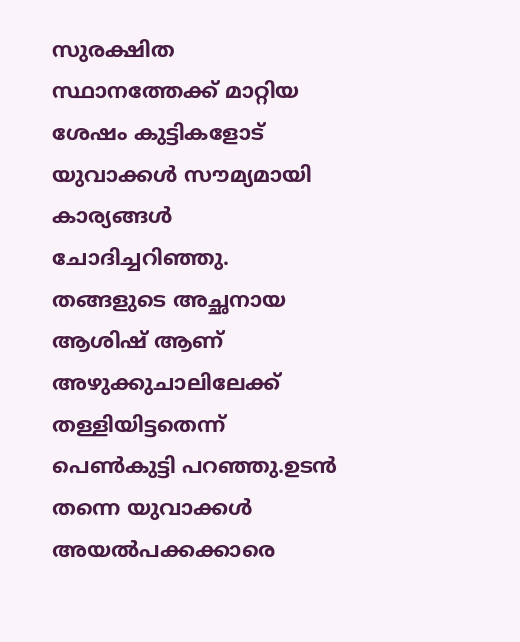സുരക്ഷിത സ്ഥാനത്തേക്ക് മാറ്റിയ ശേഷം കുട്ടികളോട് യുവാക്കൾ സൗമ്യമായി കാര്യങ്ങൾ ചോദിച്ചറിഞ്ഞു. തങ്ങളുടെ അച്ഛനായ ആശിഷ് ആണ് അഴുക്കുചാലിലേക്ക് തള്ളിയിട്ടതെന്ന് പെൺകുട്ടി പറഞ്ഞു.ഉടൻ തന്നെ യുവാക്കൾ അയൽപക്കക്കാരെ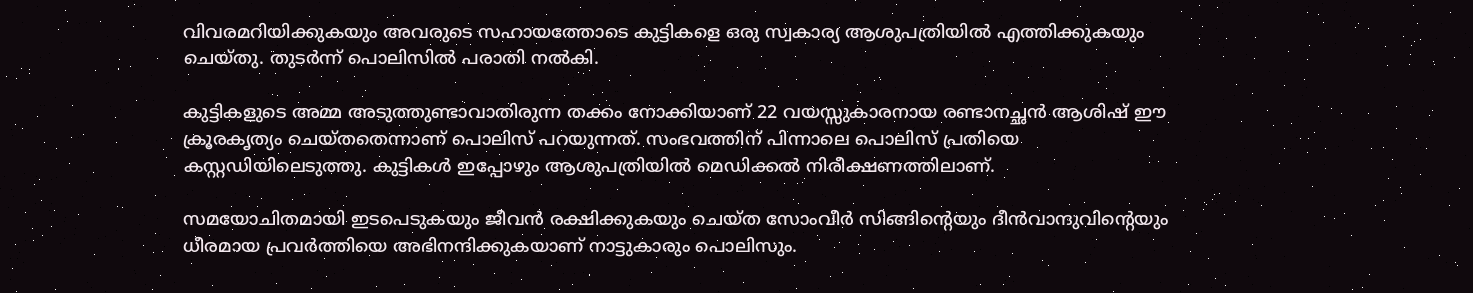വിവരമറിയിക്കുകയും അവരുടെ സഹായത്തോടെ കുട്ടികളെ ഒരു സ്വകാര്യ ആശുപത്രിയിൽ എത്തിക്കുകയും ചെയ്തു. തുടർന്ന് പൊലിസിൽ പരാതി നൽകി.

കുട്ടികളുടെ അമ്മ അടുത്തുണ്ടാവാതിരുന്ന തക്കം നോക്കിയാണ് 22 വയസ്സുകാരനായ രണ്ടാനച്ഛൻ ആശിഷ് ഈ ക്രൂരകൃത്യം ചെയ്തതെന്നാണ് പൊലിസ് പറയുന്നത്. സംഭവത്തിന് പിന്നാലെ പൊലിസ് പ്രതിയെ കസ്റ്റഡിയിലെടുത്തു. കുട്ടികൾ ഇപ്പോഴും ആശുപത്രിയിൽ മെഡിക്കൽ നിരീക്ഷണത്തിലാണ്.

സമയോചിതമായി ഇടപെടുകയും ജീവൻ രക്ഷിക്കുകയും ചെയ്ത സോംവീർ സിങ്ങിൻ്റെയും ദീൻവാന്ദുവിൻ്റെയും ധീരമായ പ്രവർത്തിയെ അഭിനന്ദിക്കുകയാണ് നാട്ടുകാരും പൊലിസും.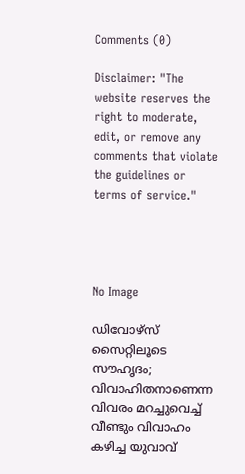Comments (0)

Disclaimer: "The website reserves the right to moderate, edit, or remove any comments that violate the guidelines or terms of service."




No Image

ഡിവോഴ്‌സ് സൈറ്റിലൂടെ സൗഹൃദം; വിവാഹിതനാണെന്ന വിവരം മറച്ചുവെച്ച് വീണ്ടും വിവാഹം കഴിച്ച യുവാവ്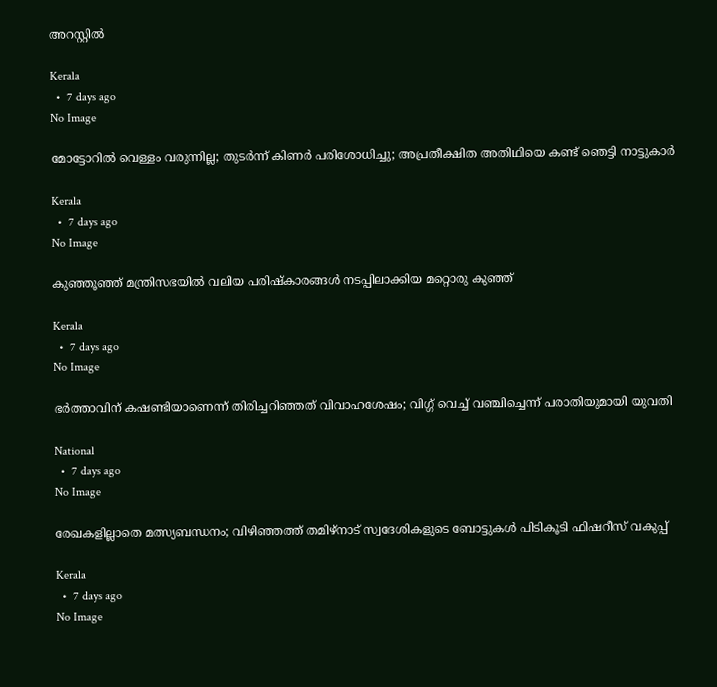അറസ്റ്റിൽ

Kerala
  •  7 days ago
No Image

മോട്ടോറിൽ വെള്ളം വരുന്നില്ല; തുടർന്ന് കിണർ പരിശോധിച്ചു; അപ്രതീക്ഷിത അതിഥിയെ കണ്ട് ഞെട്ടി നാട്ടുകാർ

Kerala
  •  7 days ago
No Image

കുഞ്ഞൂഞ്ഞ് മന്ത്രിസഭയില്‍ വലിയ പരിഷ്‌കാരങ്ങള്‍ നടപ്പിലാക്കിയ മറ്റൊരു കുഞ്ഞ്

Kerala
  •  7 days ago
No Image

ഭർത്താവിന് കഷണ്ടിയാണെന്ന് തിരിച്ചറിഞ്ഞത് വിവാഹശേഷം; വിഗ്ഗ് വെച്ച് വഞ്ചിച്ചെന്ന് പരാതിയുമായി യുവതി

National
  •  7 days ago
No Image

രേഖകളില്ലാതെ മത്സ്യബന്ധനം; വിഴിഞ്ഞത്ത് തമിഴ്നാട് സ്വദേശികളുടെ ബോട്ടുകൾ പിടികൂടി ഫിഷറീസ് വകുപ്പ്

Kerala
  •  7 days ago
No Image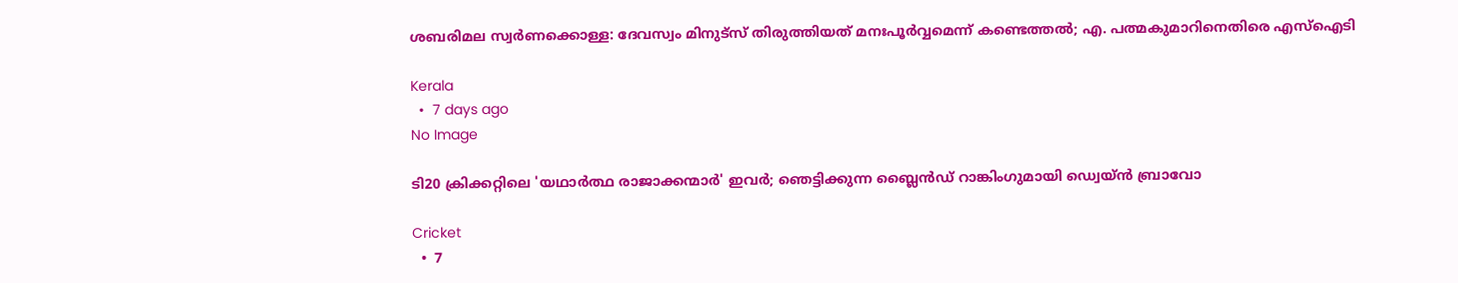ശബരിമല സ്വർണക്കൊള്ള: ദേവസ്വം മിനുട്‌സ് തിരുത്തിയത് മനഃപൂർവ്വമെന്ന് കണ്ടെത്തൽ; എ. പത്മകുമാറിനെതിരെ എസ്ഐടി

Kerala
  •  7 days ago
No Image

ടി20 ക്രിക്കറ്റിലെ 'യഥാർത്ഥ രാജാക്കന്മാർ' ഇവർ; ഞെട്ടിക്കുന്ന ബ്ലൈൻഡ് റാങ്കിംഗുമായി ഡ്വെയ്ൻ ബ്രാവോ

Cricket
  •  7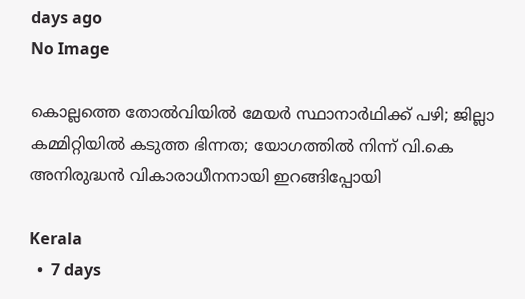days ago
No Image

കൊല്ലത്തെ തോൽവിയിൽ മേയർ സ്ഥാനാർഥിക്ക് പഴി; ജില്ലാ കമ്മിറ്റിയിൽ കടുത്ത ഭിന്നത; യോഗത്തിൽ നിന്ന് വി.കെ അനിരുദ്ധൻ വികാരാധീനനായി ഇറങ്ങിപ്പോയി

Kerala
  •  7 days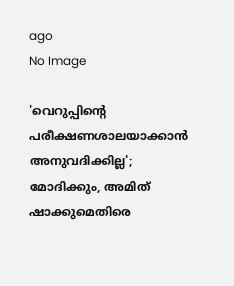ago
No Image

'വെറുപ്പിന്റെ പരീക്ഷണശാലയാക്കാൻ അനുവദിക്കില്ല'; മോദിക്കും, അമിത് ഷാക്കുമെതിരെ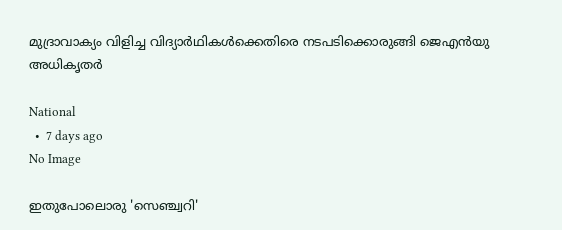മുദ്രാവാക്യം വിളിച്ച വിദ്യാർഥികൾക്കെതിരെ നടപടിക്കൊരുങ്ങി ജെഎൻയു അധികൃതർ

National
  •  7 days ago
No Image

ഇതുപോലൊരു 'സെഞ്ച്വറി'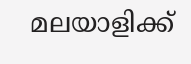മലയാളിക്ക്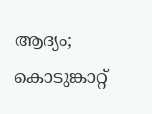ആദ്യം; കൊടുങ്കാറ്റ്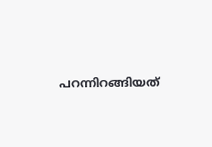പറന്നിറങ്ങിയത്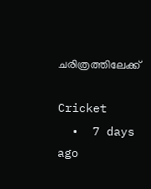ചരിത്രത്തിലേക്ക്

Cricket
  •  7 days ago